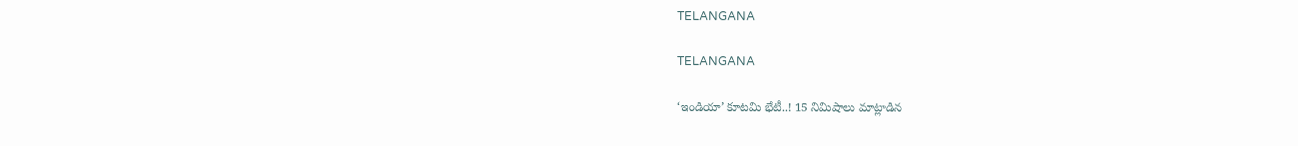TELANGANA

TELANGANA

‘ఇండియా’ కూటమి భేటీ..! 15 నిమిషాలు మాట్లాడిన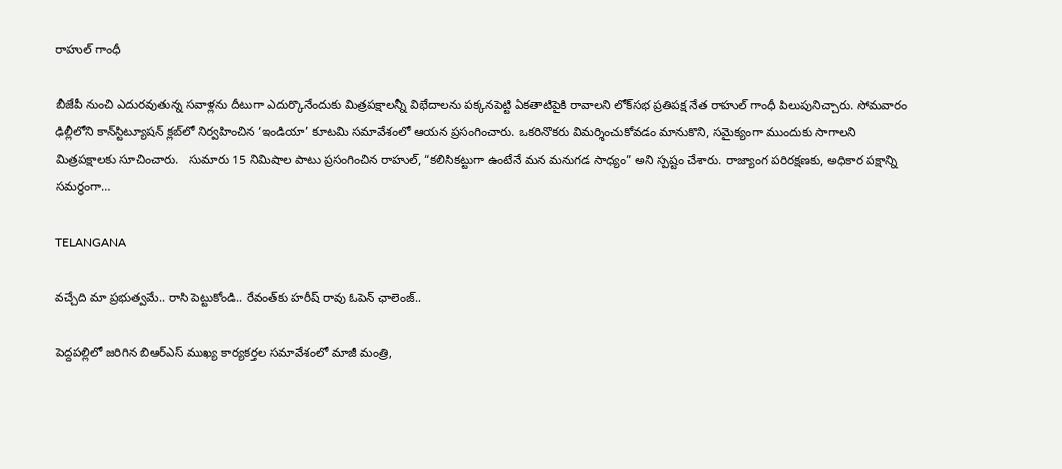రాహుల్ గాంధీ

బీజేపీ నుంచి ఎదురవుతున్న సవాళ్లను దీటుగా ఎదుర్కొనేందుకు మిత్రపక్షాలన్నీ విభేదాలను పక్కనపెట్టి ఏకతాటిపైకి రావాలని లోక్‌సభ ప్రతిపక్ష నేత రాహుల్ గాంధీ పిలుపునిచ్చారు. సోమవారం ఢిల్లీలోని కాన్‌స్టిట్యూషన్ క్లబ్‌లో నిర్వహించిన ‘ఇండియా’ కూటమి సమావేశంలో ఆయన ప్రసంగించారు. ఒకరినొకరు విమర్శించుకోవడం మానుకొని, సమైక్యంగా ముందుకు సాగాలని మిత్రపక్షాలకు సూచించారు.   సుమారు 15 నిమిషాల పాటు ప్రసంగించిన రాహుల్, “కలిసికట్టుగా ఉంటేనే మన మనుగడ సాధ్యం” అని స్పష్టం చేశారు. రాజ్యాంగ పరిరక్షణకు, అధికార పక్షాన్ని సమర్థంగా…

TELANGANA

వచ్చేది మా ప్రభుత్వమే.. రాసి పెట్టుకోండి.. రేవంత్‌కు హరీష్ రావు ఓపెన్ ఛాలెంజ్..

పెద్దపల్లిలో జరిగిన బిఆర్ఎస్ ముఖ్య కార్యకర్తల సమావేశంలో మాజీ మంత్రి,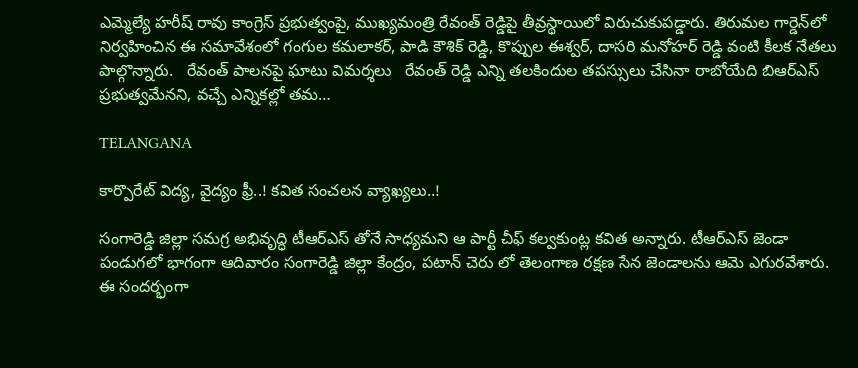ఎమ్మెల్యే హరీష్ రావు కాంగ్రెస్ ప్రభుత్వంపై, ముఖ్యమంత్రి రేవంత్ రెడ్డిపై తీవ్రస్థాయిలో విరుచుకుపడ్డారు. తిరుమల గార్డెన్‌లో నిర్వహించిన ఈ సమావేశంలో గంగుల కమలాకర్, పాడి కౌశిక్ రెడ్డి, కొప్పుల ఈశ్వర్, దాసరి మనోహర్ రెడ్డి వంటి కీలక నేతలు పాల్గొన్నారు.   రేవంత్ పాలనపై ఘాటు విమర్శలు   రేవంత్ రెడ్డి ఎన్ని తలకిందుల తపస్సులు చేసినా రాబోయేది బిఆర్ఎస్ ప్రభుత్వమేనని, వచ్చే ఎన్నికల్లో తమ…

TELANGANA

కార్పొరేట్ విద్య, వైద్యం ఫ్రీ..! కవిత సంచలన వ్యాఖ్యలు..!

సంగారెడ్డి జిల్లా సమగ్ర అభివృద్ధి టీఆర్ఎస్ తోనే సాధ్యమని ఆ పార్టీ చీఫ్ కల్వకుంట్ల కవిత అన్నారు. టీఆర్ఎస్ జెండా పండుగలో భాగంగా ఆదివారం సంగారెడ్డి జిల్లా కేంద్రం, పటాన్ చెరు లో తెలంగాణ రక్షణ సేన జెండాలను ఆమె ఎగురవేశారు. ఈ సందర్భంగా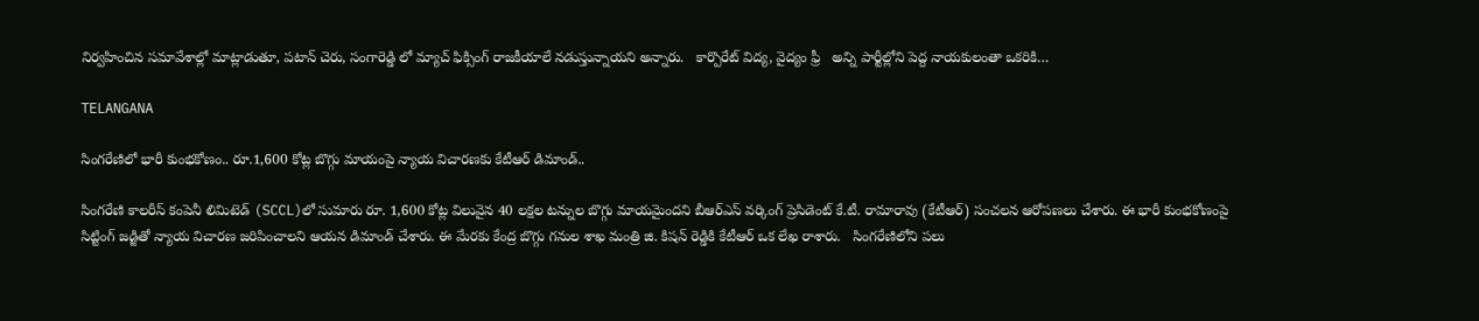నిర్వహించిన సమావేశాల్లో మాట్లాడుతూ, పటాన్ చెరు, సంగారెడ్డి లో మ్యాచ్ ఫిక్సింగ్ రాజకీయాలే నడుస్తున్నాయని అన్నారు.   కార్పొరేట్ విద్య, వైద్యం ఫ్రీ   అన్ని పార్టీల్లోని పెద్ద నాయకులంతా ఒకరికి…

TELANGANA

సింగరేణిలో భారీ కుంభకోణం.. రూ.1,600 కోట్ల బొగ్గు మాయంపై న్యాయ విచారణకు కేటీఆర్ డిమాండ్..

సింగరేణి కాలరీస్ కంపెనీ లిమిటెడ్ (SCCL)లో సుమారు రూ. 1,600 కోట్ల విలువైన 40 లక్షల టన్నుల బొగ్గు మాయమైందని బీఆర్ఎస్ వర్కింగ్ ప్రెసిడెంట్ కే.టీ. రామారావు (కేటీఆర్) సంచలన ఆరోపణలు చేశారు. ఈ భారీ కుంభకోణంపై సిట్టింగ్ జడ్జితో న్యాయ విచారణ జరిపించాలని ఆయన డిమాండ్ చేశారు. ఈ మేరకు కేంద్ర బొగ్గు గనుల శాఖ మంత్రి జి. కిషన్ రెడ్డికి కేటీఆర్ ఒక లేఖ రాశారు.   సింగరేణిలోని పలు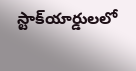స్టాక్‌యార్డులలో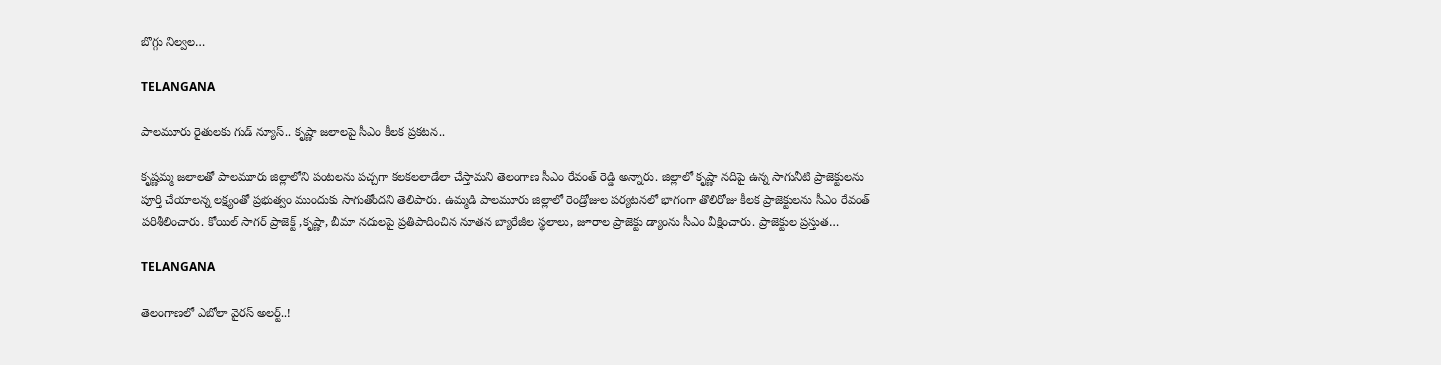బొగ్గు నిల్వల…

TELANGANA

పాలమూరు రైతులకు గుడ్ న్యూస్.. కృష్ణా జలాలపై సీఎం కీలక ప్రకటన..

కృష్ణమ్మ జలాలతో పాలమూరు జిల్లాలోని పంటలను పచ్చగా కలకలలాడేలా చేస్తామని తెలంగాణ సీఎం రేవంత్ రెడ్డి అన్నారు. జిల్లాలో కృష్ణా నదిపై ఉన్న సాగునీటి ప్రాజెక్టులను పూర్తి చేయాలన్న లక్ష్యంతో ప్రభుత్వం ముందుకు సాగుతోందని తెలిపారు. ఉమ్మడి పాలమూరు జిల్లాలో రెండ్రోజుల పర్యటనలో భాగంగా తొలిరోజు కీలక ప్రాజెక్టులను సీఎం రేవంత్ పరిశీలించారు. కోయిల్ సాగర్ ప్రాజెక్ట్ ,కృష్ణా, బీమా నదులపై ప్రతిపాదించిన నూతన బ్యారేజీల స్థలాలు, జూరాల ప్రాజెక్టు డ్యాంను సీఎం వీక్షించారు. ప్రాజెక్టుల ప్రస్తుత…

TELANGANA

తెలంగాణలో ఎబోలా వైరస్ అలర్ట్..!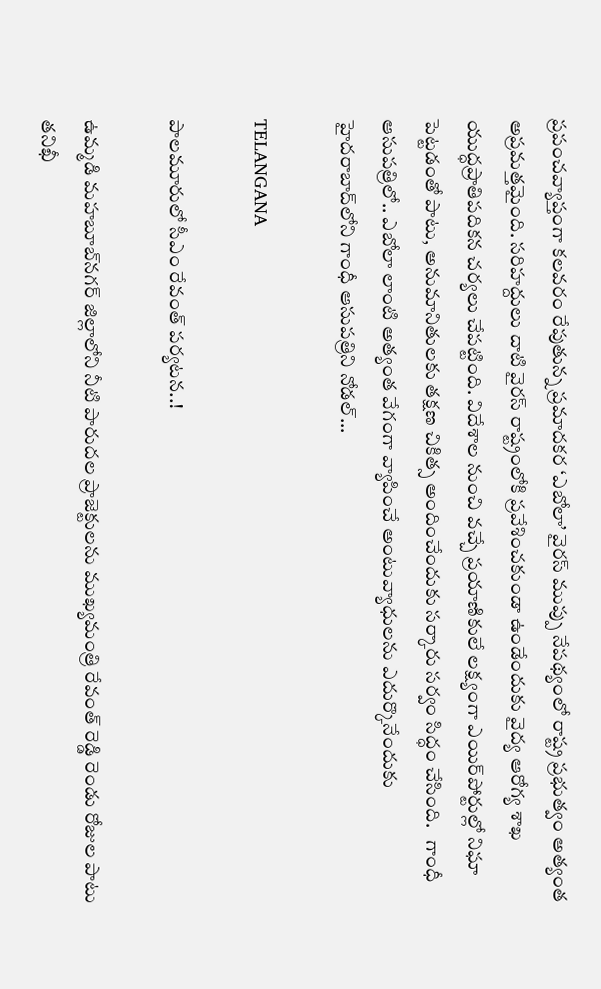ప్రపంచవ్యాప్తంగా కలవరం రేపుతున్న ప్రమాదకర ‘ఎబోలా’ వైరస్ ముప్పు నేపథ్యంలో రాష్ట్ర ప్రభుత్వం అత్యంత అప్రమత్తమైంది. సరిహద్దులు దాటి వైరస్ రాష్ట్రంలోకి ప్రవేశించకుండా ఉండేందుకు వైద్య ఆరోగ్య శాఖ యుద్ధప్రాతిపదికన చర్యలు చేపట్టింది. విదేశాల నుంచి వచ్చే ప్రయాణికులే లక్ష్యంగా ఎయిర్‌పోర్టుల్లో నిఘా పెట్టడంతో పాటు, అనుమానితులకు తక్షణ చికిత్స అందించేందుకు సర్కారు సర్వం సిద్ధం చేసింది.   గాంధీ ఆసుపత్రిలో.. ఎబోలా లాంటి అత్యంత వేగంగా వ్యాపించే అంటువ్యాధులను ఎదుర్కొనేందుకు హైదరాబాద్‌లోని గాంధీ ఆసుపత్రిని నోడల్…

TELANGANA

పాలమూరులో సీఎం రేవంత్ పర్యటన..!

ఉమ్మడి మహబూబ్‌నగర్ జిల్లాలోని నీటి పారుదల ప్రాజెక్టులను ముఖ్యమంత్రి రేవంత్ రెడ్డి రెండు రోజుల పాటు తనిఖీ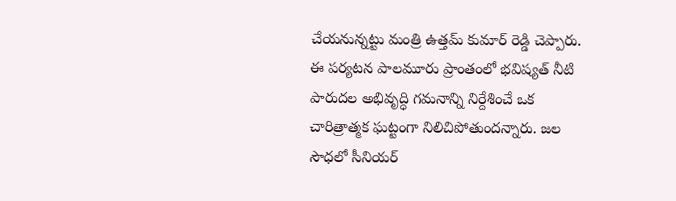చేయనున్నట్టు మంత్రి ఉత్తమ్ కుమార్ రెడ్డి చెప్పారు. ఈ పర్యటన పాలమూరు ప్రాంతంలో భవిష్యత్ నీటి పారుదల అభివృద్ధి గమనాన్ని నిర్దేశించే ఒక చారిత్రాత్మక ఘట్టంగా నిలిచిపోతుందన్నారు. జల సౌధలో సీనియర్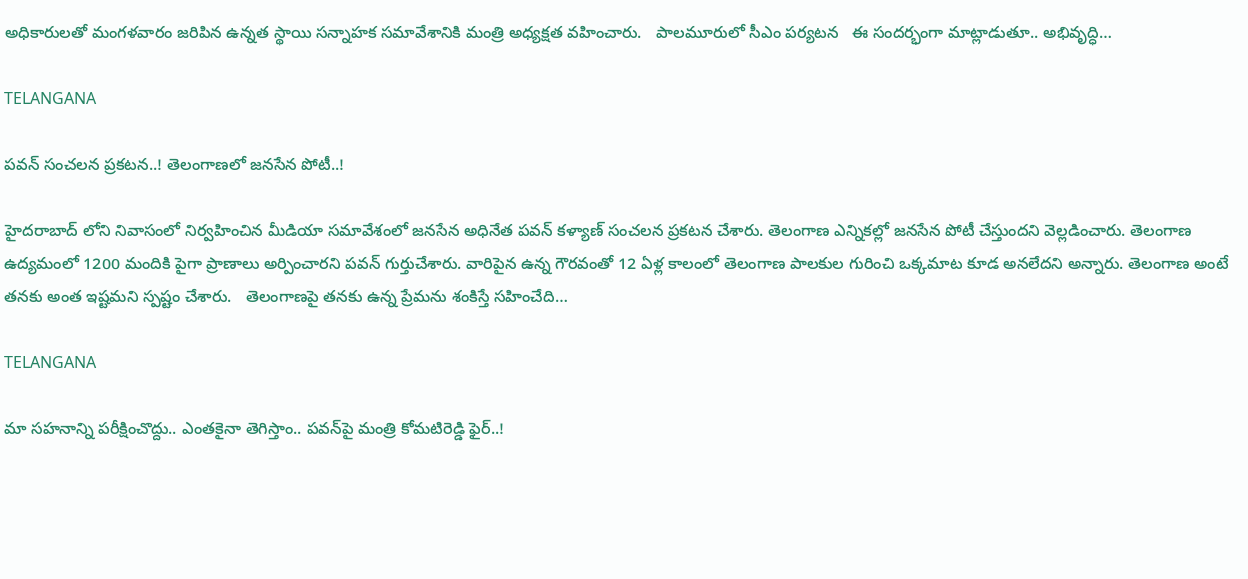అధికారులతో మంగళవారం జరిపిన ఉన్నత స్థాయి సన్నాహక సమావేశానికి మంత్రి అధ్యక్షత వహించారు.   పాలమూరులో సీఎం పర్యటన   ఈ సందర్భంగా మాట్లాడుతూ.. అభివృద్ధి…

TELANGANA

పవన్ సంచలన ప్రకటన..! తెలంగాణలో జనసేన పోటీ..!

హైదరాబాద్ లోని నివాసంలో నిర్వహించిన మీడియా సమావేశంలో జనసేన అధినేత పవన్ కళ్యాణ్ సంచలన ప్రకటన చేశారు. తెలంగాణ ఎన్నికల్లో జనసేన పోటీ చేస్తుందని వెల్లడించారు. తెలంగాణ ఉద్యమంలో 1200 మందికి పైగా ప్రాణాలు అర్పించారని పవన్ గుర్తుచేశారు. వారిపైన ఉన్న గౌరవంతో 12 ఏళ్ల కాలంలో తెలంగాణ పాలకుల గురించి ఒక్కమాట కూడ అనలేదని అన్నారు. తెలంగాణ అంటే తనకు అంత ఇష్టమని స్పష్టం చేశారు.   తెలంగాణపై తనకు ఉన్న ప్రేమను శంకిస్తే సహించేది…

TELANGANA

మా సహనాన్ని పరీక్షించొద్దు.. ఎంతకైనా తెగిస్తాం.. పవన్‌పై మంత్రి కోమటిరెడ్డి ఫైర్..!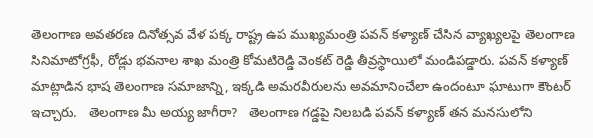తెలంగాణ అవతరణ దినోత్సవ వేళ పక్క రాష్ట్ర ఉప ముఖ్యమంత్రి పవన్ కళ్యాణ్ చేసిన వ్యాఖ్యలపై తెలంగాణ సినిమాటోగ్రఫీ, రోడ్లు భవనాల శాఖ మంత్రి కోమటిరెడ్డి వెంకట్ రెడ్డి తీవ్రస్థాయిలో మండిపడ్డారు. పవన్ కళ్యాణ్ మాట్లాడిన భాష తెలంగాణ సమాజాన్ని, ఇక్కడి అమరవీరులను అవమానించేలా ఉందంటూ ఘాటుగా కౌంటర్ ఇచ్చారు.   తెలంగాణ మీ అయ్య జాగీరా?   తెలంగాణ గడ్డపై నిలబడి పవన్ కళ్యాణ్ తన మనసులోని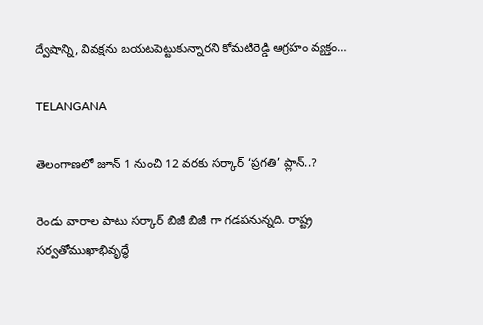ద్వేషాన్ని, వివక్షను బయటపెట్టుకున్నారని కోమటిరెడ్డి ఆగ్రహం వ్యక్తం…

TELANGANA

తెలంగాణలో జూన్ 1 నుంచి 12 వరకు సర్కార్ ‘ప్రగతి’ ప్లాన్..?

రెండు వారాల పాటు సర్కార్ బిజీ బిజీ గా గడపనున్నది. రాష్ట్ర సర్వతోముఖాభివృద్ధే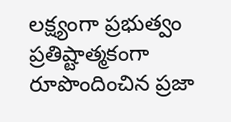లక్ష్యంగా ప్రభుత్వం ప్రతిష్టాత్మకంగా రూపొందించిన ప్రజా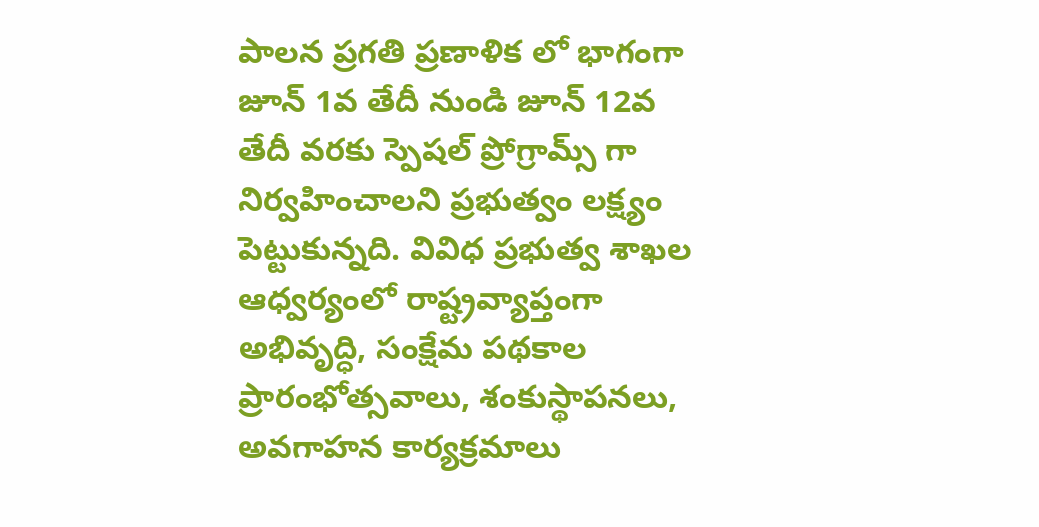పాలన ప్రగతి ప్రణాళిక లో భాగంగా జూన్ 1వ తేదీ నుండి జూన్ 12వ తేదీ వరకు స్పెషల్ ప్రోగ్రామ్స్ గా నిర్వహించాలని ప్రభుత్వం లక్ష్యం పెట్టుకున్నది. వివిధ ప్రభుత్వ శాఖల ఆధ్వర్యంలో రాష్ట్రవ్యాప్తంగా అభివృద్ధి, సంక్షేమ పథకాల ప్రారంభోత్సవాలు, శంకుస్థాపనలు, అవగాహన కార్యక్రమాలు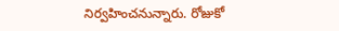నిర్వహించనున్నారు. రోజుకో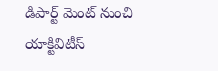డిపార్ట్ మెంట్ నుంచి యాక్టివిటీస్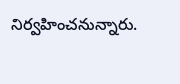నిర్వహించనున్నారు.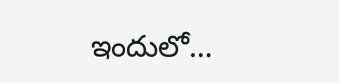ఇందులో…